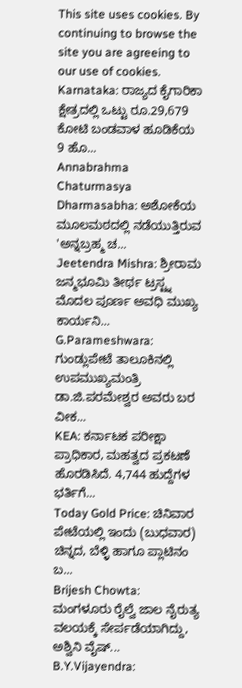This site uses cookies. By continuing to browse the site you are agreeing to our use of cookies.
Karnataka: ರಾಜ್ಯದ ಕೈಗಾರಿಕಾ ಕ್ಷೇತ್ರದಲ್ಲಿ ಒಟ್ಟು ರೂ.29,679 ಕೋಟಿ ಬಂಡವಾಳ ಹೂಡಿಕೆಯ 9 ಹೊ...
Annabrahma Chaturmasya Dharmasabha: ಅಶೋಕೆಯ ಮೂಲಮಠದಲ್ಲಿ ನಡೆಯುತ್ತಿರುವ 'ಅನ್ನಬ್ರಹ್ಮ ಚ...
Jeetendra Mishra: ಶ್ರೀರಾಮ ಜನ್ಮಭೂಮಿ ತೀರ್ಥ ಟ್ರಸ್ಟ್ನ ಮೊದಲ ಪೂರ್ಣ ಅವಧಿ ಮುಖ್ಯ ಕಾರ್ಯನಿ...
G.Parameshwara: ಗುಂಡ್ಲುಪೇಟೆ ತಾಲೂಕಿನಲ್ಲಿ ಉಪಮುಖ್ಯಮಂತ್ರಿ ಡಾ.ಜಿ.ಪರಮೇಶ್ವರ ಅವರು ಬರ ವೀಕ...
KEA: ಕರ್ನಾಟಕ ಪರೀಕ್ಷಾ ಪ್ರಾಧಿಕಾರ, ಮಹತ್ವದ ಪ್ರಕಟಣೆ ಹೊರಡಿಸಿದೆ. 4,744 ಹುದ್ದೆಗಳ ಭರ್ತಿಗೆ...
Today Gold Price: ಚಿನಿವಾರ ಪೇಟೆಯಲ್ಲಿ ಇಂದು (ಬುಧವಾರ) ಚಿನ್ನದ, ಬೆಳ್ಳಿ ಹಾಗೂ ಪ್ಲಾಟಿನಂ ಬ...
Brijesh Chowta: ಮಂಗಳೂರು ರೈಲ್ವೆ ಜಾಲ ನೈರುತ್ಯ ವಲಯಕ್ಕೆ ಸೇರ್ಪಡೆಯಾಗಿದ್ದು, ಅಶ್ವಿನಿ ವೈಷ್...
B.Y.Vijayendra: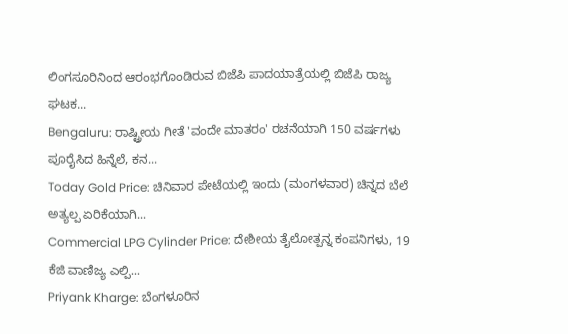ಲಿಂಗಸೂರಿನಿಂದ ಆರಂಭಗೊಂಡಿರುವ ಬಿಜೆಪಿ ಪಾದಯಾತ್ರೆಯಲ್ಲಿ ಬಿಜೆಪಿ ರಾಜ್ಯ ಘಟಕ...
Bengaluru: ರಾಷ್ಟ್ರೀಯ ಗೀತೆ 'ವಂದೇ ಮಾತರಂ' ರಚನೆಯಾಗಿ 150 ವರ್ಷಗಳು ಪೂರೈಸಿದ ಹಿನ್ನೆಲೆ, ಕನ...
Today Gold Price: ಚಿನಿವಾರ ಪೇಟೆಯಲ್ಲಿ ಇಂದು (ಮಂಗಳವಾರ) ಚಿನ್ನದ ಬೆಲೆ ಅತ್ಯಲ್ಪ ಏರಿಕೆಯಾಗಿ...
Commercial LPG Cylinder Price: ದೇಶೀಯ ತೈಲೋತ್ಪನ್ನ ಕಂಪನಿಗಳು, 19 ಕೆಜಿ ವಾಣಿಜ್ಯ ಎಲ್ಪಿ...
Priyank Kharge: ಬೆಂಗಳೂರಿನ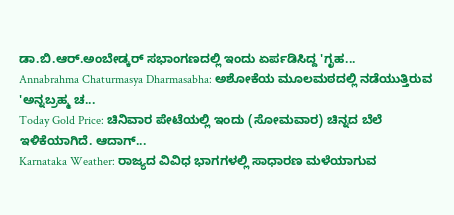ಡಾ.ಬಿ.ಆರ್.ಅಂಬೇಡ್ಕರ್ ಸಭಾಂಗಣದಲ್ಲಿ ಇಂದು ಏರ್ಪಡಿಸಿದ್ದ 'ಗೃಹ...
Annabrahma Chaturmasya Dharmasabha: ಅಶೋಕೆಯ ಮೂಲಮಠದಲ್ಲಿ ನಡೆಯುತ್ತಿರುವ 'ಅನ್ನಬ್ರಹ್ಮ ಚ...
Today Gold Price: ಚಿನಿವಾರ ಪೇಟೆಯಲ್ಲಿ ಇಂದು (ಸೋಮವಾರ) ಚಿನ್ನದ ಬೆಲೆ ಇಳಿಕೆಯಾಗಿದೆ. ಆದಾಗ್...
Karnataka Weather: ರಾಜ್ಯದ ವಿವಿಧ ಭಾಗಗಳಲ್ಲಿ ಸಾಧಾರಣ ಮಳೆಯಾಗುವ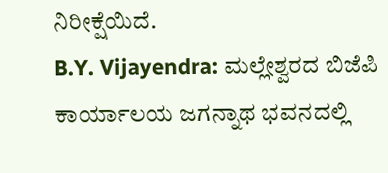ನಿರೀಕ್ಷೆಯಿದೆ.
B.Y. Vijayendra: ಮಲ್ಲೇಶ್ವರದ ಬಿಜೆಪಿ ಕಾರ್ಯಾಲಯ ಜಗನ್ನಾಥ ಭವನದಲ್ಲಿ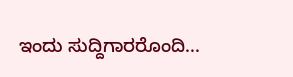ಇಂದು ಸುದ್ದಿಗಾರರೊಂದಿ...